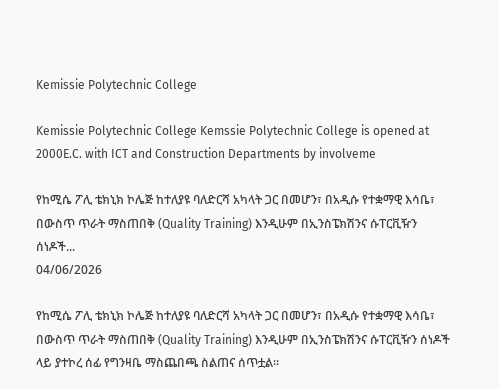Kemissie Polytechnic College

Kemissie Polytechnic College Kemssie Polytechnic College is opened at 2000E.C. with ICT and Construction Departments by involveme

የከሚሴ ፖሊ ቴክኒክ ኮሌጅ ከተለያዩ ባለድርሻ አካላት ጋር በመሆን፣ በአዲሱ የተቋማዊ እሳቤ፣ በውስጥ ጥራት ማስጠበቅ (Quality Training) እንዲሁም በኢንስፔክሽንና ሱፐርቪዥን ሰነዶች...
04/06/2026

የከሚሴ ፖሊ ቴክኒክ ኮሌጅ ከተለያዩ ባለድርሻ አካላት ጋር በመሆን፣ በአዲሱ የተቋማዊ እሳቤ፣ በውስጥ ጥራት ማስጠበቅ (Quality Training) እንዲሁም በኢንስፔክሽንና ሱፐርቪዥን ሰነዶች ላይ ያተኮረ ሰፊ የግንዛቤ ማስጨበጫ ስልጠና ሰጥቷል።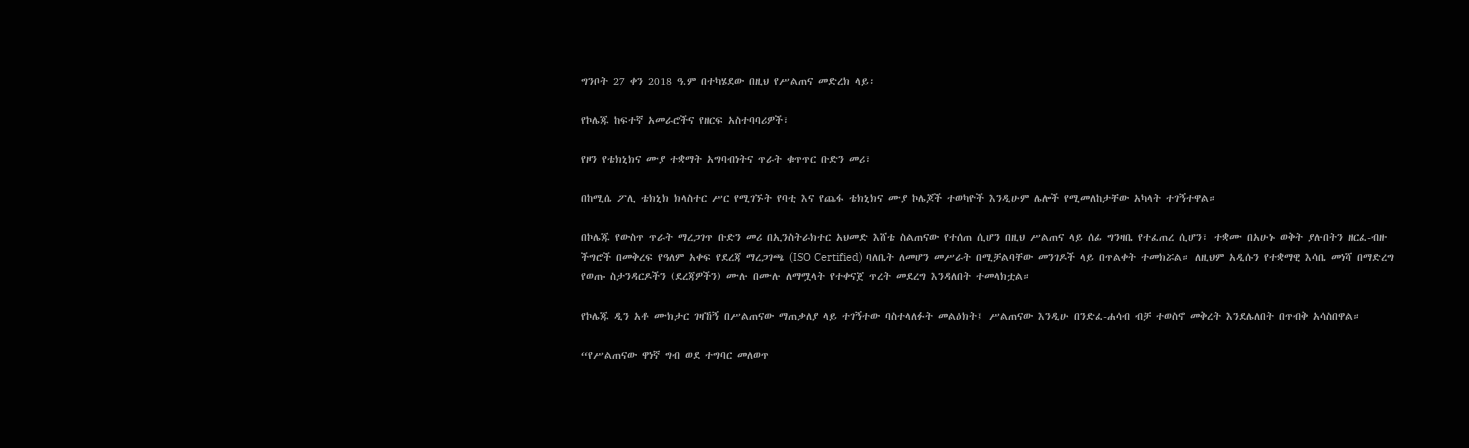ግንቦት 27 ቀን 2018 ዓ.ም በተካሄደው በዚህ የሥልጠና መድረክ ላይ፡

የኮሌጁ ከፍተኛ አመራሮችና የዘርፍ አስተባባሪዎች፣

የዞን የቴክኒክና ሙያ ተቋማት አግባብነትና ጥራት ቁጥጥር ቡድን መሪ፣

በከሚሴ ፖሊ ቴክኒክ ክላስተር ሥር የሚገኙት የባቲ እና የጨፋ ቴክኒክና ሙያ ኮሌጆች ተወካዮች እንዲሁም ሌሎች የሚመለከታቸው አካላት ተገኝተዋል።

በኮሌጁ የውስጥ ጥራት ማረጋገጥ ቡድን መሪ በኢንስትራክተር አህመድ እሸቴ ስልጠናው የተሰጠ ሲሆን በዚህ ሥልጠና ላይ ሰፊ ግንዛቤ የተፈጠረ ሲሆን፣ ተቋሙ በአሁኑ ወቅት ያሉበትን ዘርፈ-ብዙ ችግሮች በመቅረፍ የዓለም አቀፍ የደረጃ ማረጋገጫ (ISO Certified) ባለቤት ለመሆን መሥራት በሚቻልባቸው መንገዶች ላይ በጥልቀት ተመክሯል። ለዚህም አዲሱን የተቋማዊ እሳቤ መነሻ በማድረግ የወጡ ስታንዳርዶችን (ደረጃዎችን) ሙሉ በሙሉ ለማሟላት የተቀናጀ ጥረት መደረግ እንዳለበት ተመላክቷል።

የኮሌጁ ዲን አቶ ሙክታር ገዛኸኝ በሥልጠናው ማጠቃለያ ላይ ተገኝተው ባስተላለፉት መልዕክት፤ ሥልጠናው እንዲሁ በንድፈ-ሐሳብ ብቻ ተወስኖ መቅረት እንደሌለበት በጥብቅ አሳስበዋል።

“የሥልጠናው ዋነኛ ግብ ወደ ተግባር መለወጥ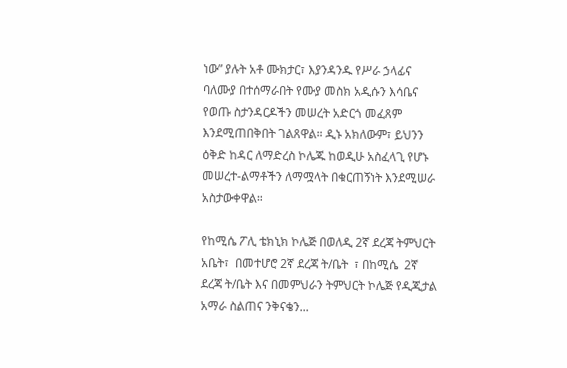ነው” ያሉት አቶ ሙክታር፣ እያንዳንዱ የሥራ ኃላፊና ባለሙያ በተሰማራበት የሙያ መስክ አዲሱን እሳቤና የወጡ ስታንዳርዶችን መሠረት አድርጎ መፈጸም እንደሚጠበቅበት ገልጸዋል። ዲኑ አክለውም፣ ይህንን ዕቅድ ከዳር ለማድረስ ኮሌጁ ከወዲሁ አስፈላጊ የሆኑ መሠረተ-ልማቶችን ለማሟላት በቁርጠኝነት እንደሚሠራ አስታውቀዋል።

የከሚሴ ፖሊ ቴክኒክ ኮሌጅ በወለዲ 2ኛ ደረጃ ትምህርት አቤት፣  በመተሆሮ 2ኛ ደረጃ ት/ቤት  ፣ በከሚሴ  2ኛ ደረጃ ት/ቤት እና በመምህራን ትምህርት ኮሌጅ የዲጂታል አማራ ስልጠና ንቅናቄን...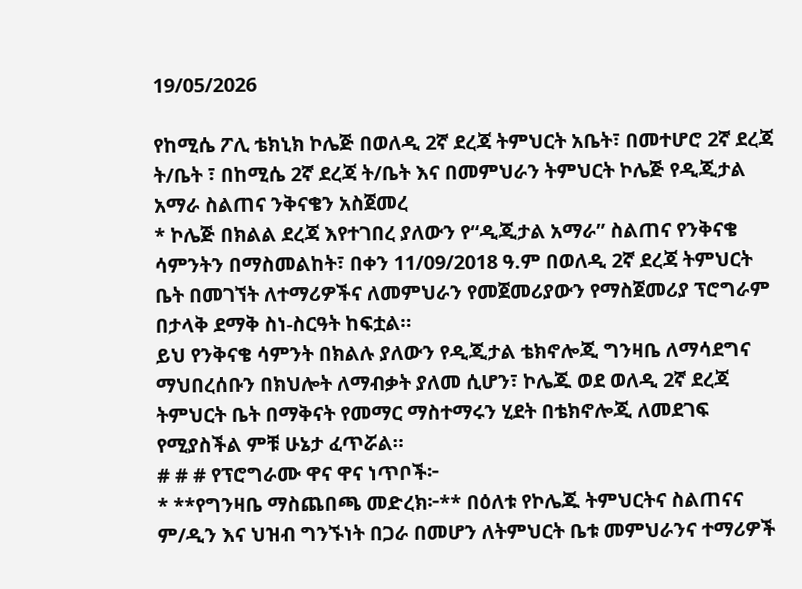19/05/2026

የከሚሴ ፖሊ ቴክኒክ ኮሌጅ በወለዲ 2ኛ ደረጃ ትምህርት አቤት፣ በመተሆሮ 2ኛ ደረጃ ት/ቤት ፣ በከሚሴ 2ኛ ደረጃ ት/ቤት እና በመምህራን ትምህርት ኮሌጅ የዲጂታል አማራ ስልጠና ንቅናቄን አስጀመረ
* ኮሌጅ በክልል ደረጃ እየተገበረ ያለውን የ“ዲጂታል አማራ” ስልጠና የንቅናቄ ሳምንትን በማስመልከት፣ በቀን 11/09/2018 ዓ.ም በወለዲ 2ኛ ደረጃ ትምህርት ቤት በመገኘት ለተማሪዎችና ለመምህራን የመጀመሪያውን የማስጀመሪያ ፕሮግራም በታላቅ ደማቅ ስነ-ስርዓት ከፍቷል።
ይህ የንቅናቄ ሳምንት በክልሉ ያለውን የዲጂታል ቴክኖሎጂ ግንዛቤ ለማሳደግና ማህበረሰቡን በክህሎት ለማብቃት ያለመ ሲሆን፣ ኮሌጁ ወደ ወለዲ 2ኛ ደረጃ ትምህርት ቤት በማቅናት የመማር ማስተማሩን ሂደት በቴክኖሎጂ ለመደገፍ የሚያስችል ምቹ ሁኔታ ፈጥሯል።
# # # የፕሮግራሙ ዋና ዋና ነጥቦች፦
* **የግንዛቤ ማስጨበጫ መድረክ፦** በዕለቱ የኮሌጁ ትምህርትና ስልጠናና ም/ዲን እና ህዝብ ግንኙነት በጋራ በመሆን ለትምህርት ቤቱ መምህራንና ተማሪዎች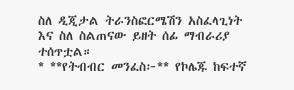ስለ ዲጂታል ትራንስፎርሜሽን አስፈላጊነት እና ስለ ስልጠናው ይዘት ሰፊ ማብራሪያ ተሰጥቷል።
* **የትብብር መንፈስ፦** የኮሌጁ ከፍተኛ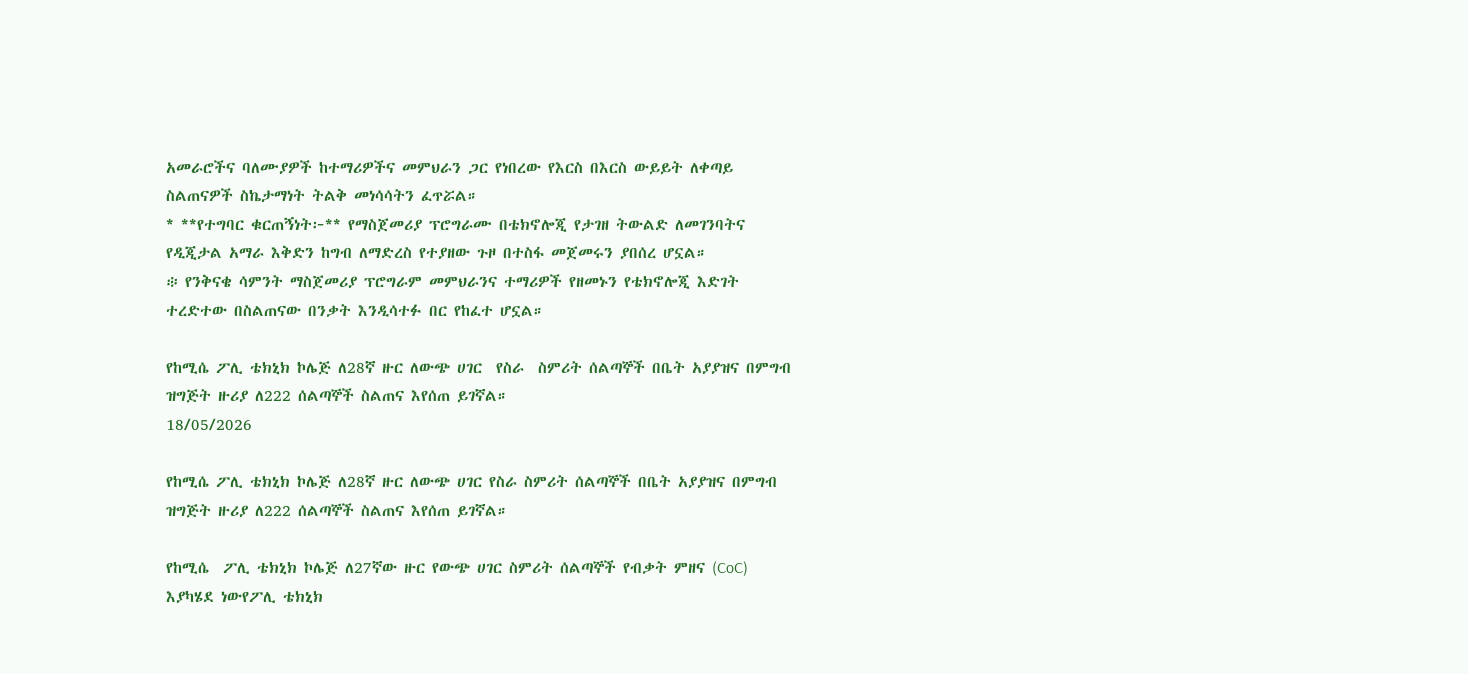አመራሮችና ባለሙያዎች ከተማሪዎችና መምህራን ጋር የነበረው የእርስ በእርስ ውይይት ለቀጣይ ስልጠናዎች ስኬታማነት ትልቅ መነሳሳትን ፈጥሯል።
* **የተግባር ቁርጠኝነት፦** የማስጀመሪያ ፕሮግራሙ በቴክኖሎጂ የታገዘ ትውልድ ለመገንባትና የዲጂታል አማራ እቅድን ከግብ ለማድረስ የተያዘው ጉዞ በተስፋ መጀመሩን ያበሰረ ሆኗል።
፨ የንቅናቄ ሳምንት ማስጀመሪያ ፕሮግራም መምህራንና ተማሪዎች የዘመኑን የቴክኖሎጂ እድገት ተረድተው በስልጠናው በንቃት እንዲሳተፉ በር የከፈተ ሆኗል።

የከሚሴ ፖሊ ቴክኒክ ኮሌጅ ለ28ኛ ዙር ለውጭ ሀገር  የስራ  ስምሪት ሰልጣኞች በቤት አያያዝና በምግብ ዝግጅት ዙሪያ ለ222 ሰልጣኞች ስልጠና እየሰጠ ይገኛል።
18/05/2026

የከሚሴ ፖሊ ቴክኒክ ኮሌጅ ለ28ኛ ዙር ለውጭ ሀገር የስራ ስምሪት ሰልጣኞች በቤት አያያዝና በምግብ ዝግጅት ዙሪያ ለ222 ሰልጣኞች ስልጠና እየሰጠ ይገኛል።

የከሚሴ  ፖሊ ቴክኒክ ኮሌጅ ለ27ኛው ዙር የውጭ ሀገር ስምሪት ሰልጣኞች የብቃት ምዘና (CoC) እያካሄደ ነውየፖሊ ቴክኒክ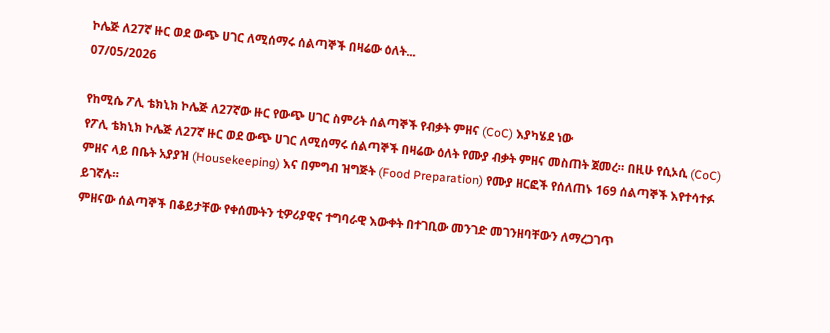ኮሌጅ ለ27ኛ ዙር ወደ ውጭ ሀገር ለሚሰማሩ ሰልጣኞች በዛሬው ዕለት...
07/05/2026

የከሚሴ ፖሊ ቴክኒክ ኮሌጅ ለ27ኛው ዙር የውጭ ሀገር ስምሪት ሰልጣኞች የብቃት ምዘና (CoC) እያካሄደ ነው
የፖሊ ቴክኒክ ኮሌጅ ለ27ኛ ዙር ወደ ውጭ ሀገር ለሚሰማሩ ሰልጣኞች በዛሬው ዕለት የሙያ ብቃት ምዘና መስጠት ጀመረ። በዚሁ የሲኦሲ (CoC) ምዘና ላይ በቤት አያያዝ (Housekeeping) እና በምግብ ዝግጅት (Food Preparation) የሙያ ዘርፎች የሰለጠኑ 169 ሰልጣኞች እየተሳተፉ ይገኛሉ።
ምዘናው ሰልጣኞች በቆይታቸው የቀሰሙትን ቲዎሪያዊና ተግባራዊ እውቀት በተገቢው መንገድ መገንዘባቸውን ለማረጋገጥ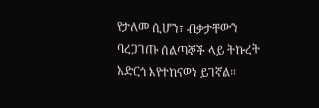የታለመ ሲሆን፣ ብቃታቸውን ባረጋገጡ ሰልጣኞች ላይ ትኩረት አድርጎ እየተከናወነ ይገኛል።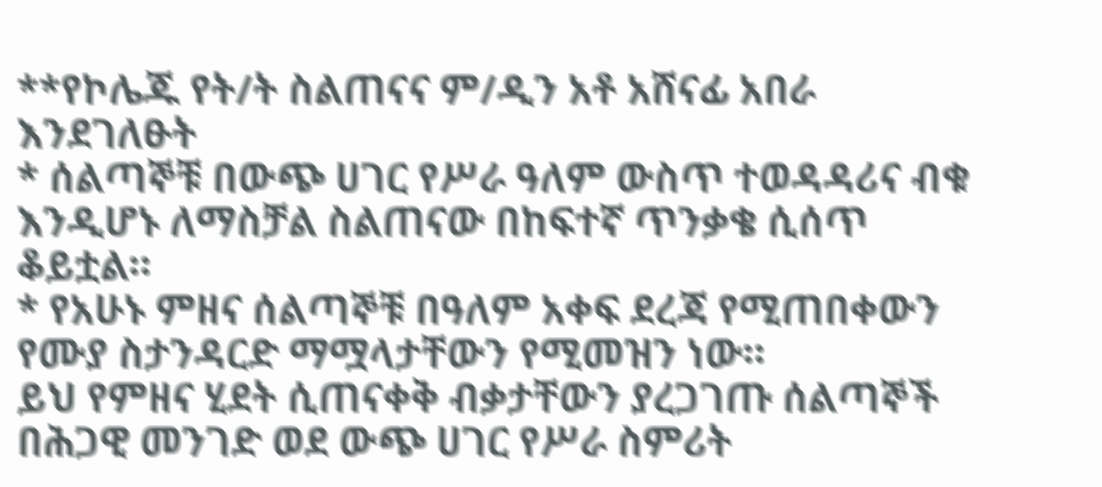**የኮሌጁ የት/ት ስልጠናና ም/ዲን አቶ አሸናፊ አበራ እንደገለፁት
* ሰልጣኞቹ በውጭ ሀገር የሥራ ዓለም ውስጥ ተወዳዳሪና ብቁ እንዲሆኑ ለማስቻል ስልጠናው በከፍተኛ ጥንቃቄ ሲሰጥ ቆይቷል።
* የአሁኑ ምዘና ሰልጣኞቹ በዓለም አቀፍ ደረጃ የሚጠበቀውን የሙያ ስታንዳርድ ማሟላታቸውን የሚመዝን ነው።
ይህ የምዘና ሂደት ሲጠናቀቅ ብቃታቸውን ያረጋገጡ ሰልጣኞች በሕጋዊ መንገድ ወደ ውጭ ሀገር የሥራ ስምሪት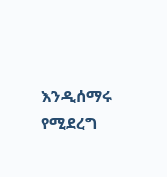እንዲሰማሩ የሚደረግ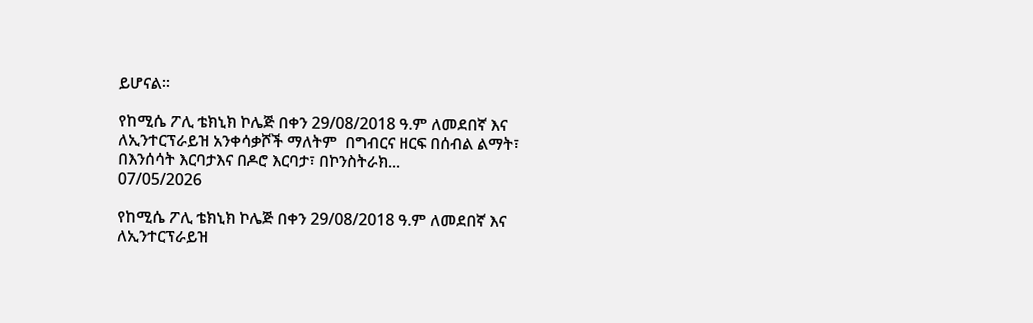ይሆናል።

የከሚሴ ፖሊ ቴክኒክ ኮሌጅ በቀን 29/08/2018 ዓ.ም ለመደበኛ እና ለኢንተርፕራይዝ አንቀሳቃሾች ማለትም  በግብርና ዘርፍ በሰብል ልማት፣ በእንሰሳት እርባታእና በዶሮ እርባታ፣ በኮንስትራክ...
07/05/2026

የከሚሴ ፖሊ ቴክኒክ ኮሌጅ በቀን 29/08/2018 ዓ.ም ለመደበኛ እና ለኢንተርፕራይዝ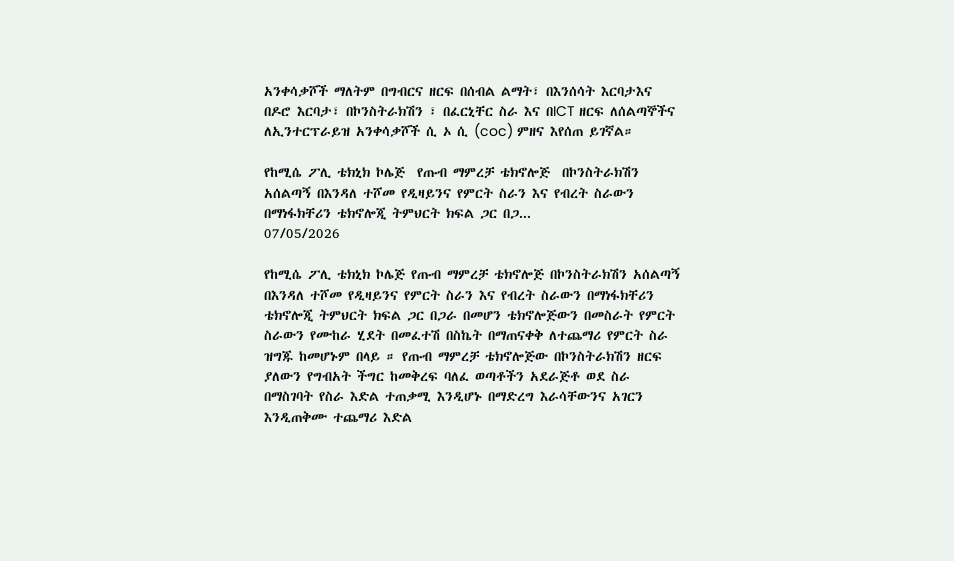አንቀሳቃሾች ማለትም በግብርና ዘርፍ በሰብል ልማት፣ በእንሰሳት እርባታእና በዶሮ እርባታ፣ በኮንስትራክሽን ፣ በፈርኒቸር ስራ እና በICT ዘርፍ ለሰልጣኞችና ለኢንተርፕራይዝ አንቀሳቃሾች ሲ ኦ ሲ (coc) ምዘና እየሰጠ ይገኛል።

የከሚሴ ፖሊ ቴክኒክ ኮሌጅ  የጡብ ማምረቻ ቴክኖሎጅ  በኮንስትራክሽን  አሰልጣኝ በእንዳለ ተሾመ የዲዛይንና የምርት ስራን እና የብረት ስራውን በማነፋክቸሪን ቴክኖሎጂ ትምህርት ክፍል ጋር በጋ...
07/05/2026

የከሚሴ ፖሊ ቴክኒክ ኮሌጅ የጡብ ማምረቻ ቴክኖሎጅ በኮንስትራክሽን አሰልጣኝ በእንዳለ ተሾመ የዲዛይንና የምርት ስራን እና የብረት ስራውን በማነፋክቸሪን ቴክኖሎጂ ትምህርት ክፍል ጋር በጋራ በመሆን ቴክኖሎጅውን በመስራት የምርት ስራውን የሙከራ ሂደት በመፈተሽ በስኬት በማጠናቀቅ ለተጨማሪ የምርት ስራ ዝግጁ ከመሆኑም በላይ ። የጡብ ማምረቻ ቴክኖሎጅው በኮንስትራክሽን ዘርፍ ያለውን የግብአት ችግር ከመቅረፍ ባለፈ ወጣቶችን አደራጅቶ ወደ ስራ በማስገባት የስራ እድል ተጠቃሚ እንዲሆኑ በማድረግ እራሳቸውንና አገርን እንዲጠቅሙ ተጨማሪ እድል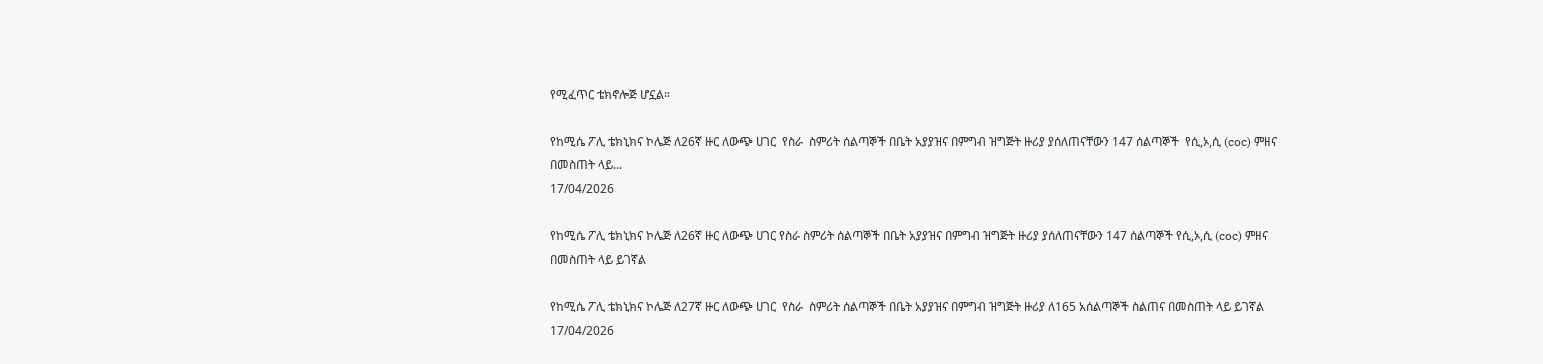የሚፈጥር ቴክኖሎጅ ሆኗል።

የከሚሴ ፖሊ ቴክኒክና ኮሌጅ ለ26ኛ ዙር ለውጭ ሀገር  የስራ  ስምሪት ሰልጣኞች በቤት አያያዝና በምግብ ዝግጅት ዙሪያ ያሰለጠናቸውን 147 ሰልጣኞች  የሲ,ኦ,ሲ (coc) ምዘና በመስጠት ላይ...
17/04/2026

የከሚሴ ፖሊ ቴክኒክና ኮሌጅ ለ26ኛ ዙር ለውጭ ሀገር የስራ ስምሪት ሰልጣኞች በቤት አያያዝና በምግብ ዝግጅት ዙሪያ ያሰለጠናቸውን 147 ሰልጣኞች የሲ,ኦ,ሲ (coc) ምዘና በመስጠት ላይ ይገኛል

የከሚሴ ፖሊ ቴክኒክና ኮሌጅ ለ27ኛ ዙር ለውጭ ሀገር  የስራ  ስምሪት ሰልጣኞች በቤት አያያዝና በምግብ ዝግጅት ዙሪያ ለ165 አሰልጣኞች ስልጠና በመስጠት ላይ ይገኛል
17/04/2026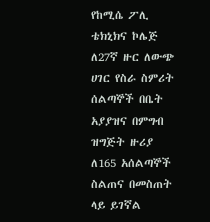የከሚሴ ፖሊ ቴክኒክና ኮሌጅ ለ27ኛ ዙር ለውጭ ሀገር የስራ ስምሪት ሰልጣኞች በቤት አያያዝና በምግብ ዝግጅት ዙሪያ ለ165 አሰልጣኞች ስልጠና በመስጠት ላይ ይገኛል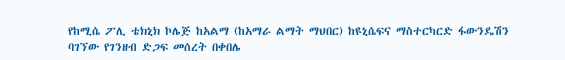የከሚሴ ፖሊ ቴክኒክ ኮሌጅ ከአልማ (ከአማራ ልማት ማህበር) ከዩኒሴፍና ማስተርካርድ ፋውንዴሽን ባገኘው የገንዘብ ድጋፍ መሰረት በቀበሌ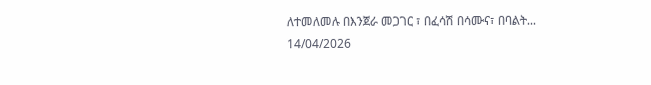ለተመለመሉ በእንጀራ መጋገር ፣ በፈሳሽ በሳሙና፣ በባልት...
14/04/2026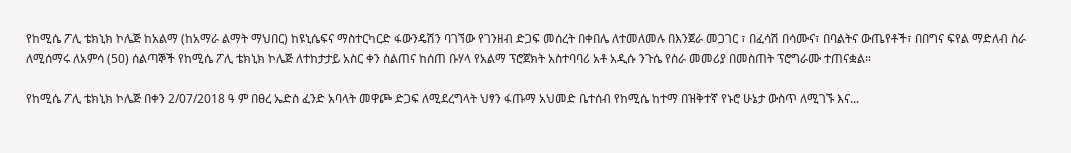የከሚሴ ፖሊ ቴክኒክ ኮሌጅ ከአልማ (ከአማራ ልማት ማህበር) ከዩኒሴፍና ማስተርካርድ ፋውንዴሽን ባገኘው የገንዘብ ድጋፍ መሰረት በቀበሌ ለተመለመሉ በእንጀራ መጋገር ፣ በፈሳሽ በሳሙና፣ በባልትና ውጤየቶች፣ በበግና ፍየል ማድለብ ስራ ለሚሰማሩ ለአምሳ (50) ሰልጣኞች የከሚሴ ፖሊ ቴክኒክ ኮሌጅ ለተከታታይ አስር ቀን ስልጠና ከሰጠ ቡሃላ የአልማ ፕሮጀክት አስተባባሪ አቶ አዲሱ ንጉሴ የስራ መመሪያ በመስጠት ፕሮግራሙ ተጠናቋል።

የከሚሴ ፖሊ ቴክኒክ ኮሌጅ በቀን 2/07/2018 ዓ ም በፀረ ኤድስ ፈንድ አባላት መዋጮ ድጋፍ ለሚደረግላት ህፃን ፋጡማ አህመድ ቤተሰብ የከሚሴ ከተማ በዝቅተኛ የኑሮ ሁኔታ ውስጥ ለሚገኙ እና...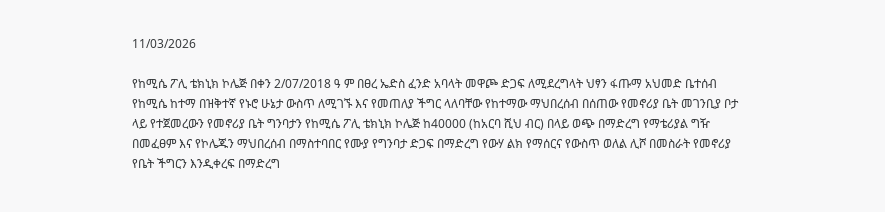11/03/2026

የከሚሴ ፖሊ ቴክኒክ ኮሌጅ በቀን 2/07/2018 ዓ ም በፀረ ኤድስ ፈንድ አባላት መዋጮ ድጋፍ ለሚደረግላት ህፃን ፋጡማ አህመድ ቤተሰብ የከሚሴ ከተማ በዝቅተኛ የኑሮ ሁኔታ ውስጥ ለሚገኙ እና የመጠለያ ችግር ላለባቸው የከተማው ማህበረሰብ በሰጠው የመኖሪያ ቤት መገንቢያ ቦታ ላይ የተጀመረውን የመኖሪያ ቤት ግንባታን የከሚሴ ፖሊ ቴክኒክ ኮሌጅ ከ40000 (ከአርባ ሺህ ብር) በላይ ወጭ በማድረግ የማቴሪያል ግዥ በመፈፀም እና የኮሌጁን ማህበረሰብ በማስተባበር የሙያ የግንባታ ድጋፍ በማድረግ የውሃ ልክ የማሰርና የውስጥ ወለል ሊሾ በመስራት የመኖሪያ የቤት ችግርን እንዲቀረፍ በማድረግ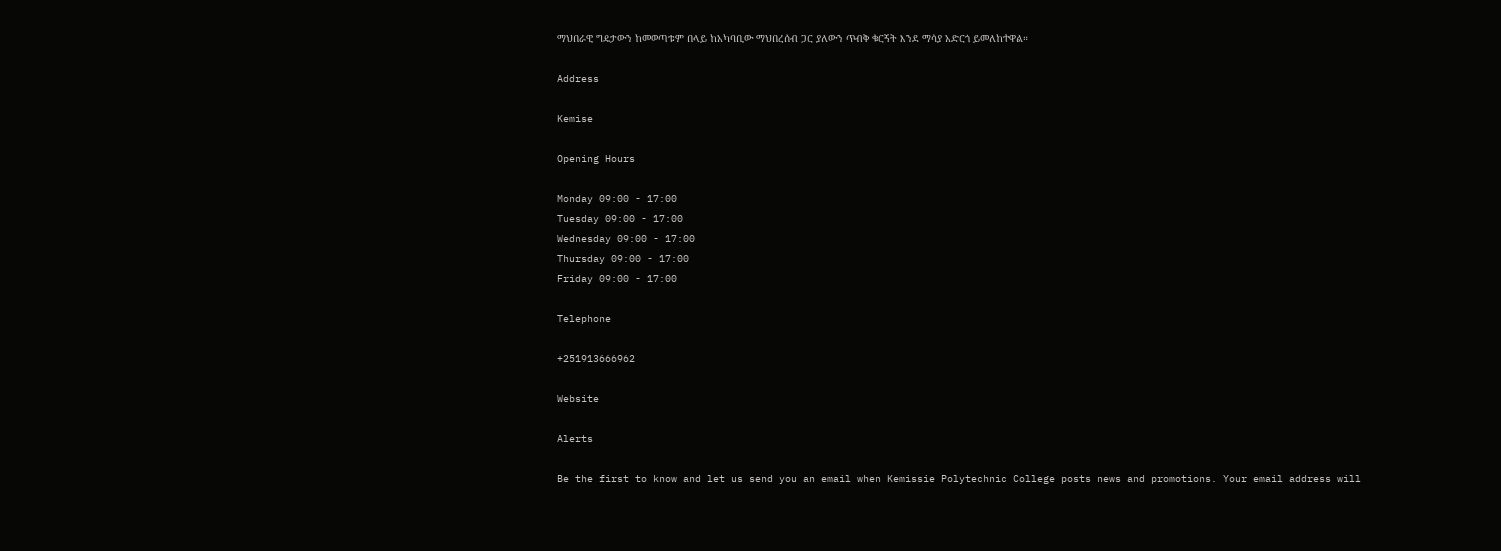ማህበራዊ ግዴታውን ከመወጣቱም በላይ ከአካባቢው ማህበረሰብ ጋር ያለውን ጥብቅ ቁርኝት እንደ ማሳያ አድርጎ ይመለከተዋል።

Address

Kemise

Opening Hours

Monday 09:00 - 17:00
Tuesday 09:00 - 17:00
Wednesday 09:00 - 17:00
Thursday 09:00 - 17:00
Friday 09:00 - 17:00

Telephone

+251913666962

Website

Alerts

Be the first to know and let us send you an email when Kemissie Polytechnic College posts news and promotions. Your email address will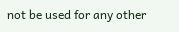not be used for any other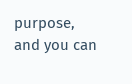purpose, and you can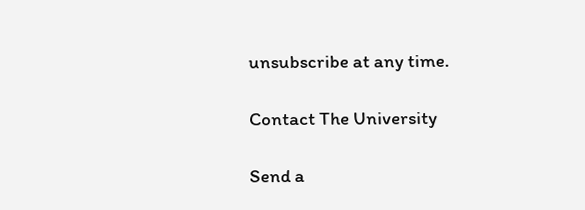unsubscribe at any time.

Contact The University

Send a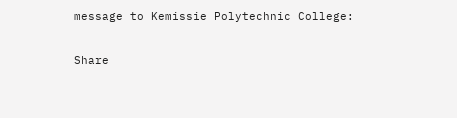message to Kemissie Polytechnic College:

Share